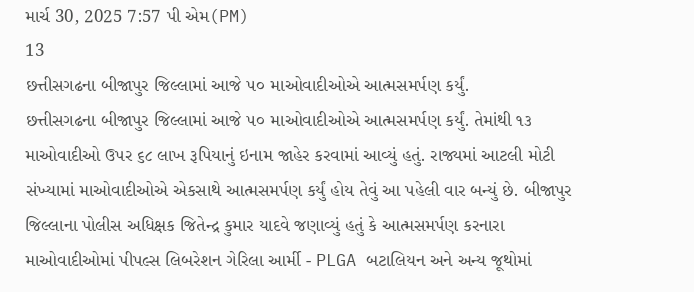માર્ચ 30, 2025 7:57 પી એમ(PM)
13
છત્તીસગઢના બીજાપુર જિલ્લામાં આજે ૫૦ માઓવાદીઓએ આત્મસમર્પણ કર્યું.
છત્તીસગઢના બીજાપુર જિલ્લામાં આજે ૫૦ માઓવાદીઓએ આત્મસમર્પણ કર્યું. તેમાંથી ૧૩ માઓવાદીઓ ઉપર ૬૮ લાખ રૂપિયાનું ઇનામ જાહેર કરવામાં આવ્યું હતું. રાજ્યમાં આટલી મોટી સંખ્યામાં માઓવાદીઓએ એકસાથે આત્મસમર્પણ કર્યું હોય તેવું આ પહેલી વાર બન્યું છે. બીજાપુર જિલ્લાના પોલીસ અધિક્ષક જિતેન્દ્ર કુમાર યાદવે જણાવ્યું હતું કે આત્મસમર્પણ કરનારા માઓવાદીઓમાં પીપલ્સ લિબરેશન ગેરિલા આર્મી - PLGA બટાલિયન અને અન્ય જૂથોમાં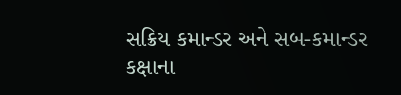સક્રિય કમાન્ડર અને સબ-કમાન્ડર કક્ષાના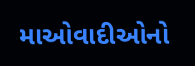માઓવાદીઓનો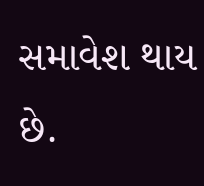સમાવેશ થાય છે.